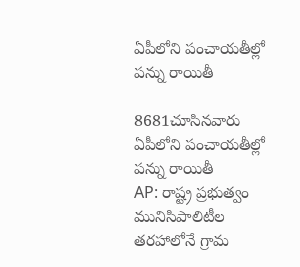ఏపీలోని పంచాయతీల్లో పన్ను రాయితీ

8681చూసినవారు
ఏపీలోని పంచాయతీల్లో పన్ను రాయితీ
AP: రాష్ట్ర ప్రభుత్వం మునిసిపాలిటీల తరహాలోనే గ్రామ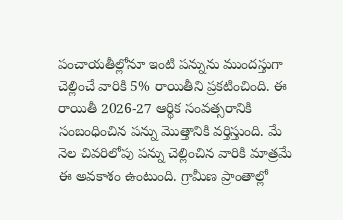పంచాయతీల్లోనూ ఇంటి పన్నును ముందస్తుగా చెల్లించే వారికి 5% రాయితీని ప్రకటించింది. ఈ రాయితీ 2026-27 ఆర్థిక సంవత్సరానికి సంబంధించిన పన్ను మొత్తానికి వర్తిస్తుంది. మే నెల చివరిలోపు పన్ను చెల్లించిన వారికి మాత్రమే ఈ అవకాశం ఉంటుంది. గ్రామీణ ప్రాంతాల్లో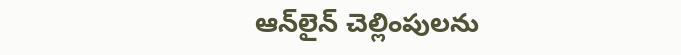ఆన్‌లైన్ చెల్లింపులను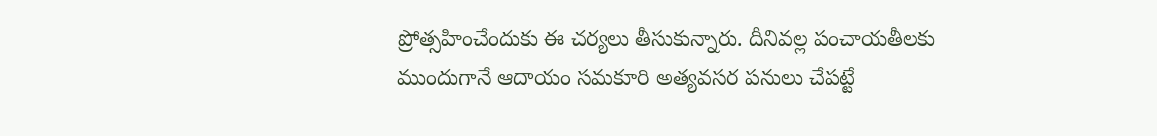ప్రోత్సహించేందుకు ఈ చర్యలు తీసుకున్నారు. దీనివల్ల పంచాయతీలకు ముందుగానే ఆదాయం సమకూరి అత్యవసర పనులు చేపట్టే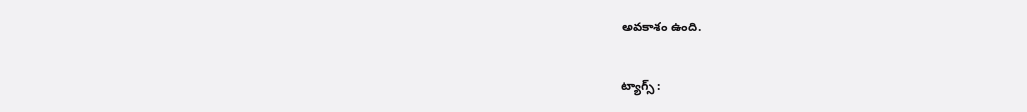అవకాశం ఉంది.

ట్యాగ్స్ :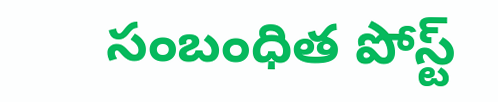సంబంధిత పోస్ట్